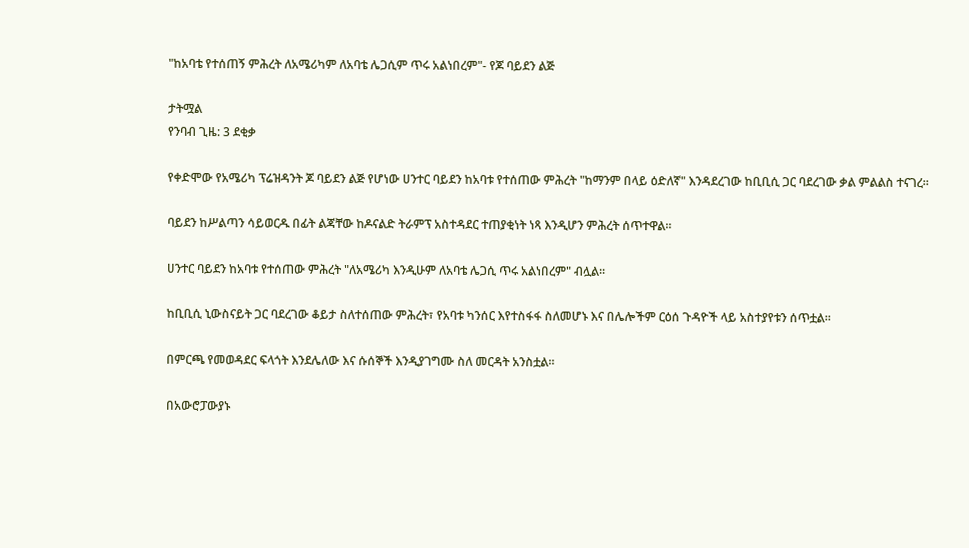"ከአባቴ የተሰጠኝ ምሕረት ለአሜሪካም ለአባቴ ሌጋሲም ጥሩ አልነበረም"- የጆ ባይደን ልጅ

ታትሟል
የንባብ ጊዜ: 3 ደቂቃ

የቀድሞው የአሜሪካ ፕሬዝዳንት ጆ ባይደን ልጅ የሆነው ሀንተር ባይደን ከአባቱ የተሰጠው ምሕረት "ከማንም በላይ ዕድለኛ" እንዳደረገው ከቢቢሲ ጋር ባደረገው ቃል ምልልስ ተናገረ።

ባይደን ከሥልጣን ሳይወርዱ በፊት ልጃቸው ከዶናልድ ትራምፕ አስተዳደር ተጠያቂነት ነጻ እንዲሆን ምሕረት ሰጥተዋል።

ሀንተር ባይደን ከአባቱ የተሰጠው ምሕረት "ለአሜሪካ እንዲሁም ለአባቴ ሌጋሲ ጥሩ አልነበረም" ብሏል።

ከቢቢሲ ኒውስናይት ጋር ባደረገው ቆይታ ስለተሰጠው ምሕረት፣ የአባቱ ካንሰር እየተስፋፋ ስለመሆኑ እና በሌሎችም ርዕሰ ጉዳዮች ላይ አስተያየቱን ሰጥቷል።

በምርጫ የመወዳደር ፍላጎት እንደሌለው እና ሱሰኞች እንዲያገግሙ ስለ መርዳት አንስቷል።

በአውሮፓውያኑ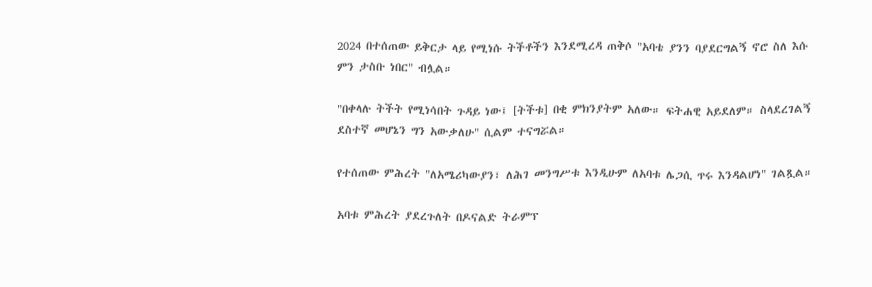2024 በተሰጠው ይቅርታ ላይ የሚነሱ ትችቶችን እንደሚረዳ ጠቅሶ "አባቴ ያንን ባያደርግልኝ ኖሮ ስለ እሱ ምን ታስቡ ነበር" ብሏል።

"በቀላሉ ትችት የሚነሳበት ጉዳይ ነው፤ [ትችቱ] በቂ ምክንያትም አለው። ፍትሐዊ አይደለም። ስላደረገልኝ ደስተኛ መሆኔን ግን አውቃለሁ" ሲልም ተናግሯል።

የተሰጠው ምሕረት "ለአሜሪካውያን፣ ለሕገ መንግሥቱ እንዲሁም ለአባቱ ሌጋሲ ጥሩ እንዳልሆነ" ገልጿል።

አባቱ ምሕረት ያደረጉለት በዶናልድ ትራምፕ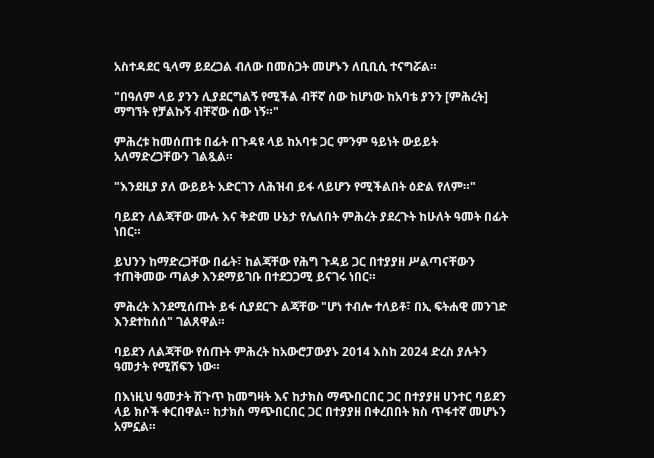አስተዳደር ዒላማ ይደረጋል ብለው በመስጋት መሆኑን ለቢቢሲ ተናግሯል።

"በዓለም ላይ ያንን ሊያደርግልኝ የሚችል ብቸኛ ሰው ከሆነው ከአባቴ ያንን [ምሕረት] ማግኘት የቻልኩኝ ብቸኛው ሰው ነኝ።"

ምሕረቱ ከመሰጠቱ በፊት በጉዳዩ ላይ ከአባቱ ጋር ምንም ዓይነት ውይይት አለማድረጋቸውን ገልጿል።

"እንደዚያ ያለ ውይይት አድርገን ለሕዝብ ይፋ ላይሆን የሚችልበት ዕድል የለም።"

ባይደን ለልጃቸው ሙሉ እና ቅድመ ሁኔታ የሌለበት ምሕረት ያደረጉት ከሁለት ዓመት በፊት ነበር።

ይህንን ከማድረጋቸው በፊት፣ ከልጃቸው የሕግ ጉዳይ ጋር በተያያዘ ሥልጣናቸውን ተጠቅመው ጣልቃ እንደማይገቡ በተደጋጋሚ ይናገሩ ነበር።

ምሕረት እንደሚሰጡት ይፋ ሲያደርጉ ልጃቸው "ሆነ ተብሎ ተለይቶ፣ በኢ ፍትሐዊ መንገድ እንደተከሰሰ" ገልጸዋል።

ባይደን ለልጃቸው የሰጡት ምሕረት ከአውሮፓውያኑ 2014 እስከ 2024 ድረስ ያሉትን ዓመታት የሚሸፍን ነው።

በእነዚህ ዓመታት ሽጉጥ ከመግዛት እና ከታክስ ማጭበርበር ጋር በተያያዘ ሀንተር ባይደን ላይ ክሶች ቀርበዋል። ከታክስ ማጭበርበር ጋር በተያያዘ በቀረበበት ክስ ጥፋተኛ መሆኑን አምኗል።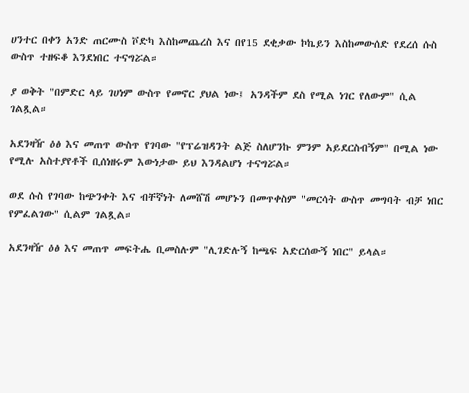ሀንተር በቀን አንድ ጠርሙስ ቮድካ እስከመጨረስ እና በየ15 ደቂቃው ኮኬይን እስከመውሰድ የደረሰ ሱስ ውስጥ ተዘፍቆ እንደነበር ተናግሯል።

ያ ወቅት "በምድር ላይ ገሀነም ውስጥ የመኖር ያህል ነው፤ አንዳችም ደስ የሚል ነገር የለውም" ሲል ገልጿል።

አደንዛዥ ዕፅ እና መጠጥ ውስጥ የገባው "የፕሬዝዳንት ልጅ ስለሆንኩ ምንም አይደርስብኝም" በሚል ነው የሚሉ አስተያየቶች ቢሰነዘሩም እውነታው ይህ እንዳልሆነ ተናግሯል።

ወደ ሱስ የገባው ከጭንቀት እና ብቸኛነት ለመሸሽ መሆኑን በመጥቀስም "መርሳት ውስጥ መግባት ብቻ ነበር የምፈልገው" ሲልም ገልጿል።

አደንዛዥ ዕፅ እና መጠጥ መፍትሔ ቢመስሉም "ሊገድሉኝ ከጫፍ አድርሰውኝ ነበር" ይላል።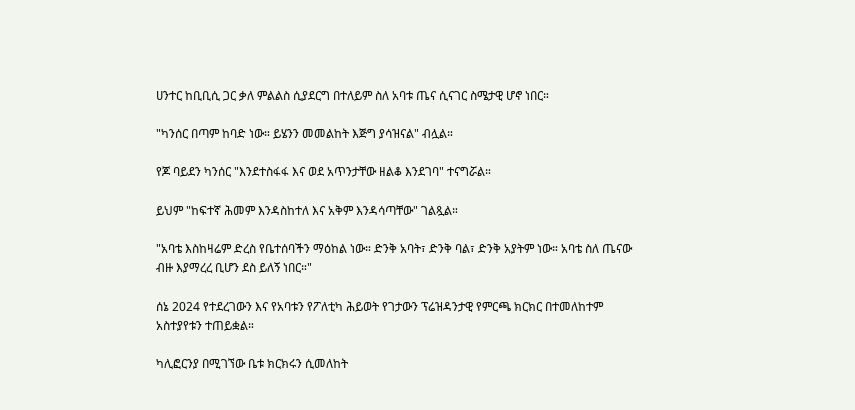ሀንተር ከቢቢሲ ጋር ቃለ ምልልስ ሲያደርግ በተለይም ስለ አባቱ ጤና ሲናገር ስሜታዊ ሆኖ ነበር።

"ካንሰር በጣም ከባድ ነው። ይሄንን መመልከት እጅግ ያሳዝናል" ብሏል።

የጆ ባይደን ካንሰር "እንደተስፋፋ እና ወደ አጥንታቸው ዘልቆ እንደገባ" ተናግሯል።

ይህም "ከፍተኛ ሕመም እንዳስከተለ እና አቅም እንዳሳጣቸው" ገልጿል።

"አባቴ እስከዛሬም ድረስ የቤተሰባችን ማዕከል ነው። ድንቅ አባት፣ ድንቅ ባል፣ ድንቅ አያትም ነው። አባቴ ስለ ጤናው ብዙ እያማረረ ቢሆን ደስ ይለኝ ነበር።"

ሰኔ 2024 የተደረገውን እና የአባቱን የፖለቲካ ሕይወት የገታውን ፕሬዝዳንታዊ የምርጫ ክርክር በተመለከተም አስተያየቱን ተጠይቋል።

ካሊፎርንያ በሚገኘው ቤቱ ክርክሩን ሲመለከት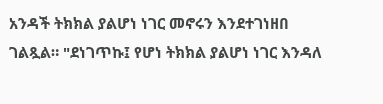አንዳች ትክክል ያልሆነ ነገር መኖሩን እንደተገነዘበ ገልጿል። "ደነገጥኩ፤ የሆነ ትክክል ያልሆነ ነገር እንዳለ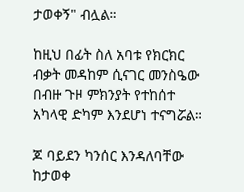ታወቀኝ" ብሏል።

ከዚህ በፊት ስለ አባቱ የክርክር ብቃት መዳከም ሲናገር መንስዔው በብዙ ጉዞ ምክንያት የተከሰተ አካላዊ ድካም እንደሆነ ተናግሯል።

ጆ ባይደን ካንሰር እንዳለባቸው ከታወቀ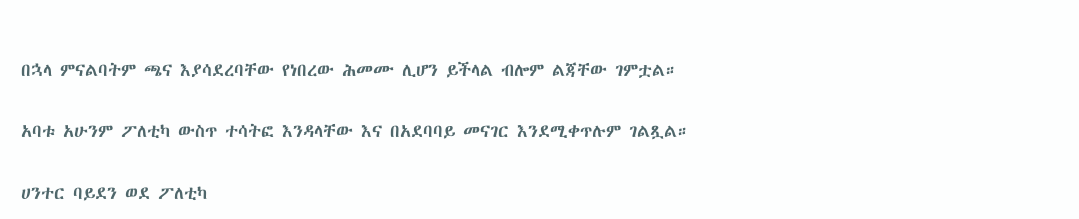በኋላ ምናልባትም ጫና እያሳደረባቸው የነበረው ሕመሙ ሊሆን ይችላል ብሎም ልጃቸው ገምቷል።

አባቱ አሁንም ፖለቲካ ውስጥ ተሳትፎ እንዳላቸው እና በአደባባይ መናገር እንደሚቀጥሉም ገልጿል።

ሀንተር ባይደን ወደ ፖለቲካ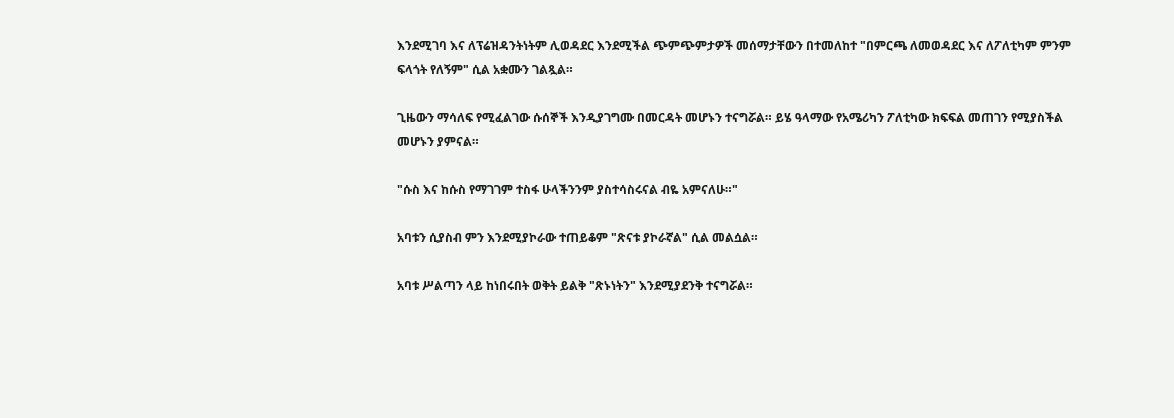እንደሚገባ እና ለፕሬዝዳንትነትም ሊወዳደር እንደሚችል ጭምጭምታዎች መሰማታቸውን በተመለከተ "በምርጫ ለመወዳደር እና ለፖለቲካም ምንም ፍላጎት የለኝም" ሲል አቋሙን ገልጿል።

ጊዜውን ማሳለፍ የሚፈልገው ሱሰኞች እንዲያገግሙ በመርዳት መሆኑን ተናግሯል። ይሄ ዓላማው የአሜሪካን ፖለቲካው ክፍፍል መጠገን የሚያስችል መሆኑን ያምናል።

"ሱስ እና ከሱስ የማገገም ተስፋ ሁላችንንም ያስተሳስሩናል ብዬ አምናለሁ።"

አባቱን ሲያስብ ምን እንደሚያኮራው ተጠይቆም "ጽናቱ ያኮራኛል" ሲል መልሷል።

አባቱ ሥልጣን ላይ ከነበሩበት ወቅት ይልቅ "ጽኑነትን" እንደሚያደንቅ ተናግሯል።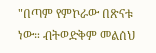"በጣም የምኮራው በጽናቱ ነው። ብትወድቅም መልሰህ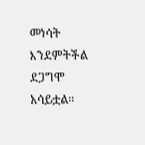መነሳት እንደምትችል ደጋግሞ አሳይቷል።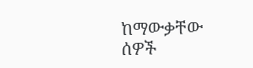ከማውቃቸው ሰዎች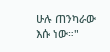ሁሉ ጠንካራው እሱ ነው።"